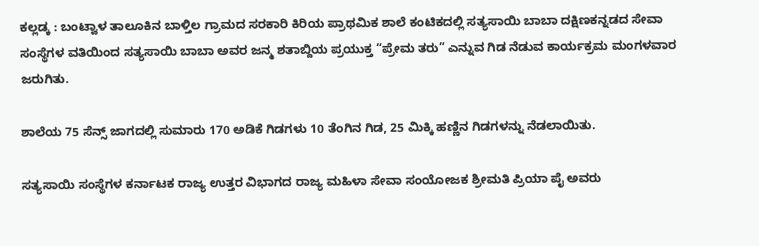ಕಲ್ಲಡ್ಕ : ಬಂಟ್ವಾಳ ತಾಲೂಕಿನ ಬಾಳ್ತಿಲ ಗ್ರಾಮದ ಸರಕಾರಿ ಕಿರಿಯ ಪ್ರಾಥಮಿಕ ಶಾಲೆ ಕಂಟಿಕದಲ್ಲಿ ಸತ್ಯಸಾಯಿ ಬಾಬಾ ದಕ್ಷಿಣಕನ್ನಡದ ಸೇವಾ ಸಂಸ್ಥೆಗಳ ವತಿಯಿಂದ ಸತ್ಯಸಾಯಿ ಬಾಬಾ ಅವರ ಜನ್ಮ ಶತಾಬ್ದಿಯ ಪ್ರಯುಕ್ತ “ಪ್ರೇಮ ತರು” ಎನ್ನುವ ಗಿಡ ನೆಡುವ ಕಾರ್ಯಕ್ರಮ ಮಂಗಳವಾರ ಜರುಗಿತು.

ಶಾಲೆಯ 75 ಸೆನ್ಸ್ ಜಾಗದಲ್ಲಿ ಸುಮಾರು 170 ಅಡಿಕೆ ಗಿಡಗಳು 10 ತೆಂಗಿನ ಗಿಡ, 25 ಮಿಕ್ಕಿ ಹಣ್ಣಿನ ಗಿಡಗಳನ್ನು ನೆಡಲಾಯಿತು.

ಸತ್ಯಸಾಯಿ ಸಂಸ್ಥೆಗಳ ಕರ್ನಾಟಕ ರಾಜ್ಯ ಉತ್ತರ ವಿಭಾಗದ ರಾಜ್ಯ ಮಹಿಳಾ ಸೇವಾ ಸಂಯೋಜಕ ಶ್ರೀಮತಿ ಪ್ರಿಯಾ ಪೈ ಅವರು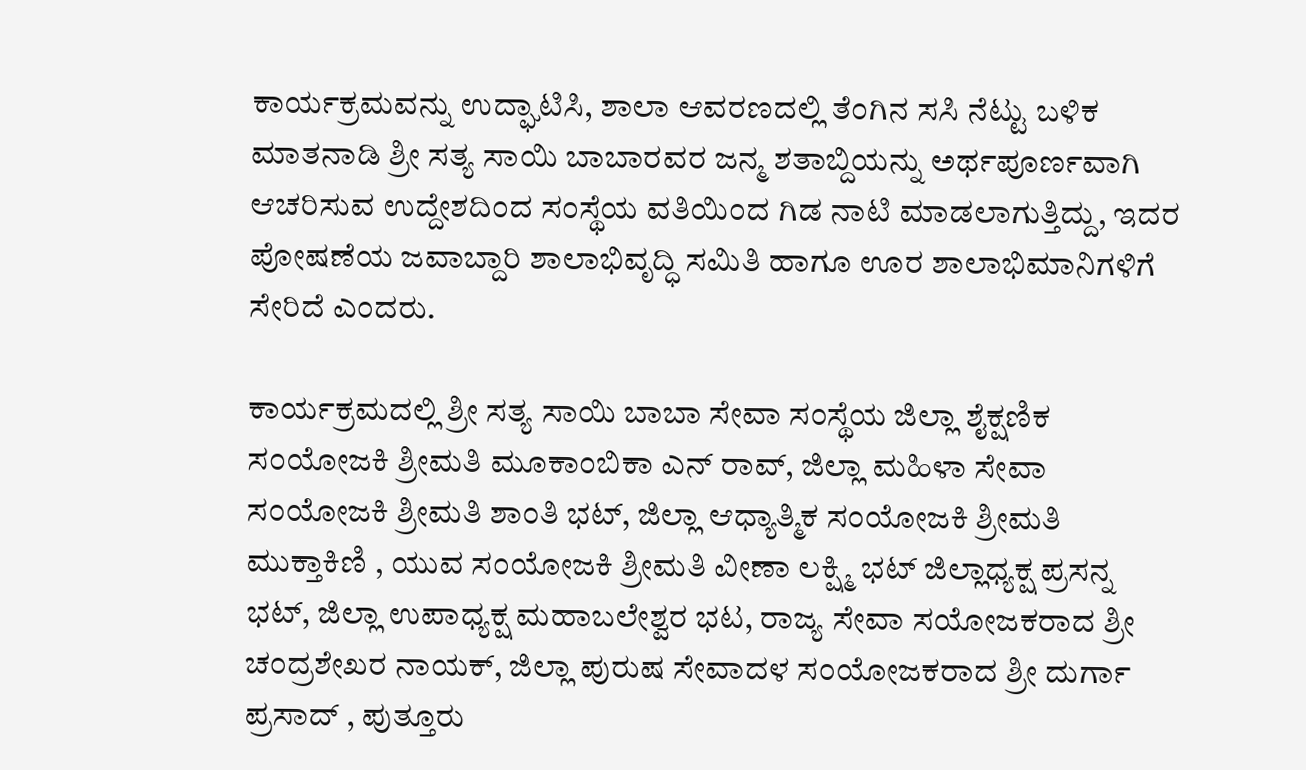ಕಾರ್ಯಕ್ರಮವನ್ನು ಉದ್ಘಾಟಿಸಿ, ಶಾಲಾ ಆವರಣದಲ್ಲಿ ತೆಂಗಿನ ಸಸಿ ನೆಟ್ಟು ಬಳಿಕ ಮಾತನಾಡಿ ಶ್ರೀ ಸತ್ಯ ಸಾಯಿ ಬಾಬಾರವರ ಜನ್ಮ ಶತಾಬ್ದಿಯನ್ನು ಅರ್ಥಪೂರ್ಣವಾಗಿ ಆಚರಿಸುವ ಉದ್ದೇಶದಿಂದ ಸಂಸ್ಥೆಯ ವತಿಯಿಂದ ಗಿಡ ನಾಟಿ ಮಾಡಲಾಗುತ್ತಿದ್ದು, ಇದರ ಪೋಷಣೆಯ ಜವಾಬ್ದಾರಿ ಶಾಲಾಭಿವೃದ್ಧಿ ಸಮಿತಿ ಹಾಗೂ ಊರ ಶಾಲಾಭಿಮಾನಿಗಳಿಗೆ ಸೇರಿದೆ ಎಂದರು.

ಕಾರ್ಯಕ್ರಮದಲ್ಲಿ ಶ್ರೀ ಸತ್ಯ ಸಾಯಿ ಬಾಬಾ ಸೇವಾ ಸಂಸ್ಥೆಯ ಜಿಲ್ಲಾ ಶೈಕ್ಷಣಿಕ ಸಂಯೋಜಕಿ ಶ್ರೀಮತಿ ಮೂಕಾಂಬಿಕಾ ಎನ್ ರಾವ್, ಜಿಲ್ಲಾ ಮಹಿಳಾ ಸೇವಾ ಸಂಯೋಜಕಿ ಶ್ರೀಮತಿ ಶಾಂತಿ ಭಟ್, ಜಿಲ್ಲಾ ಆಧ್ಯಾತ್ಮಿಕ ಸಂಯೋಜಕಿ ಶ್ರೀಮತಿ ಮುಕ್ತಾಕಿಣಿ , ಯುವ ಸಂಯೋಜಕಿ ಶ್ರೀಮತಿ ವೀಣಾ ಲಕ್ಷ್ಮಿ ಭಟ್ ಜಿಲ್ಲಾಧ್ಯಕ್ಷ ಪ್ರಸನ್ನ ಭಟ್, ಜಿಲ್ಲಾ ಉಪಾಧ್ಯಕ್ಷ ಮಹಾಬಲೇಶ್ವರ ಭಟ, ರಾಜ್ಯ ಸೇವಾ ಸಯೋಜಕರಾದ ಶ್ರೀ ಚಂದ್ರಶೇಖರ ನಾಯಕ್, ಜಿಲ್ಲಾ ಪುರುಷ ಸೇವಾದಳ ಸಂಯೋಜಕರಾದ ಶ್ರೀ ದುರ್ಗಾ ಪ್ರಸಾದ್ , ಪುತ್ತೂರು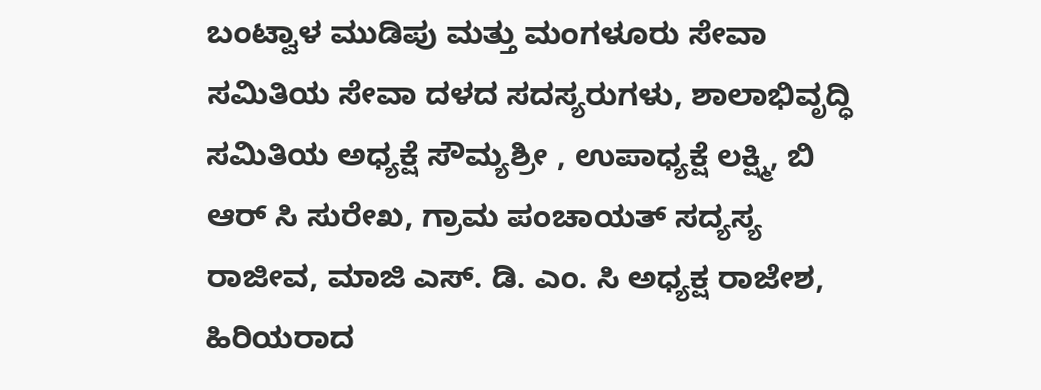ಬಂಟ್ವಾಳ ಮುಡಿಪು ಮತ್ತು ಮಂಗಳೂರು ಸೇವಾ ಸಮಿತಿಯ ಸೇವಾ ದಳದ ಸದಸ್ಯರುಗಳು, ಶಾಲಾಭಿವೃದ್ಧಿ ಸಮಿತಿಯ ಅಧ್ಯಕ್ಷೆ ಸೌಮ್ಯಶ್ರೀ , ಉಪಾಧ್ಯಕ್ಷೆ ಲಕ್ಷ್ಮಿ, ಬಿ ಆರ್ ಸಿ ಸುರೇಖ, ಗ್ರಾಮ ಪಂಚಾಯತ್ ಸದ್ಯಸ್ಯ ರಾಜೀವ, ಮಾಜಿ ಎಸ್. ಡಿ. ಎಂ. ಸಿ ಅಧ್ಯಕ್ಷ ರಾಜೇಶ, ಹಿರಿಯರಾದ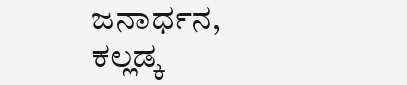ಜನಾರ್ಧನ, ಕಲ್ಲಡ್ಕ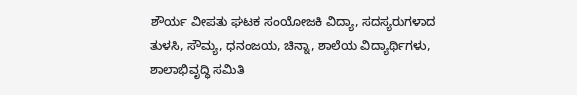ಶೌರ್ಯ ವೀಪತು ಘಟಕ ಸಂಯೋಜಕಿ ವಿದ್ಯಾ, ಸದಸ್ಯರುಗಳಾದ ತುಳಸಿ, ಸೌಮ್ಯ, ಧನಂಜಯ, ಚಿನ್ನಾ, ಶಾಲೆಯ ವಿದ್ಯಾರ್ಥಿಗಳು, ಶಾಲಾಭಿವೃದ್ಧಿ ಸಮಿತಿ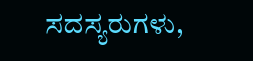ಸದಸ್ಯರುಗಳು,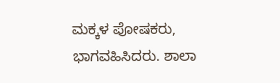ಮಕ್ಕಳ ಪೋಷಕರು, ಭಾಗವಹಿಸಿದರು. ಶಾಲಾ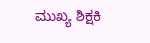ಮುಖ್ಯ ಶಿಕ್ಷಕಿ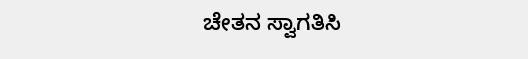ಚೇತನ ಸ್ವಾಗತಿಸಿ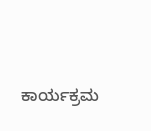ಕಾರ್ಯಕ್ರಮ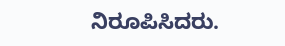ನಿರೂಪಿಸಿದರು.